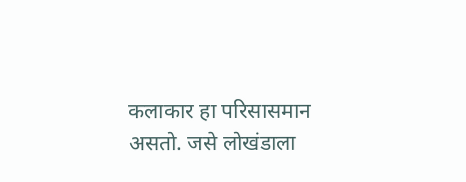कलाकार हा परिसासमान असतो. जसे लोखंडाला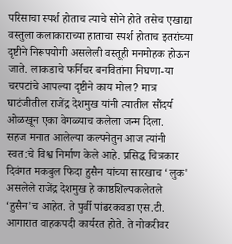परिसाचा स्पर्श होताच त्याचे सोने होते तसेच एखाद्या वस्तुला कलाकाराच्या हाताचा स्पर्श होताच इतरांच्या दृष्टीने निरूपयोगी असलेली वस्तूही मनमोहक होऊन जाते. लाकडाचे फर्निचर बनवितांना निघणा-या चरपटांचे आपल्या दृष्टीने काय मोल? मात्र घाटंजीतील राजेंद्र देशमुख यांनी त्यातील सौंदर्य ओळखून एका वेगळ्याच कलेला जन्म दिला.
सहज मनात आलेल्या कल्पनेतुन आज त्यांनी स्वत:चे विश्व निर्माण केले आहे. प्रसिद्ध चित्रकार दिवंगत मकबुल फिदा हुसैन यांच्या सारखाच ‘लुक' असलेले राजेंद्र देशमुख हे काष्ठशिल्पकलेतले ‘हुसैन'च आहेत. ते पुर्वी पांढरकवडा एस.टी. आगारात वाहकपदी कार्यरत होते. ते नोकरीवर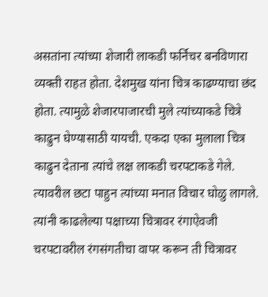असतांना त्यांच्या शेजारी लाकडी फर्निचर बनविणारा व्यक्ती राहत होता. देशमुख यांना चित्र काढण्याचा छंद होता. त्यामुळे शेजारपाजारची मुले त्यांच्याकडे चित्रे काढुन घेण्यासाठी यायची. एकदा एका मुलाला चित्र काढुन देताना त्यांचे लक्ष लाकडी चरपटाकडे गेले. त्यावरील छटा पाहुन त्यांच्या मनात विचार घोळु लागले. त्यांनी काढलेल्या पक्षाच्या चित्रावर रंगाऐवजी चरपटावरील रंगसंगतीचा वापर करून ती चित्रावर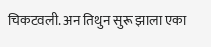चिकटवली. अन तिथुन सुरू झाला एका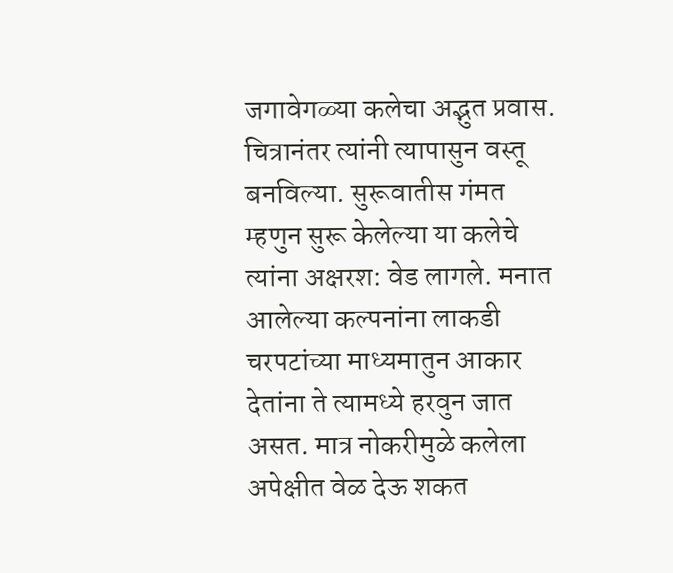जगावेगळ्या कलेचा अद्भुत प्रवास. चित्रानंतर त्यांनी त्यापासुन वस्तू बनविल्या. सुरूवातीस गंमत म्हणुन सुरू केलेल्या या कलेचे त्यांना अक्षरश: वेड लागले. मनात आलेल्या कल्पनांना लाकडी चरपटांच्या माध्यमातुन आकार देतांना ते त्यामध्ये हरवुन जात असत. मात्र नोकरीमुळे कलेला अपेक्षीत वेळ देऊ शकत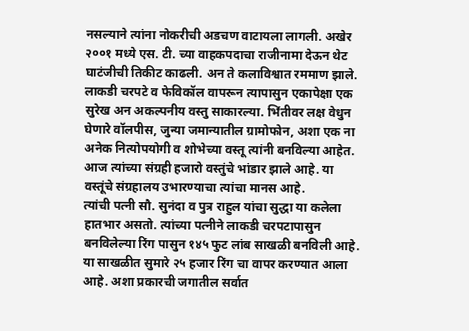नसल्याने त्यांना नोकरीची अडचण वाटायला लागली. अखेर २००१ मध्ये एस. टी. च्या वाहकपदाचा राजीनामा देऊन थेट घाटंजीची तिकीट काढली. अन ते कलाविश्वात रममाण झाले. लाकडी चरपटे व फेविकॉल वापरून त्यापासुन एकापेक्षा एक सुरेख अन अकल्पनीय वस्तु साकारल्या. भिंतीवर लक्ष वेधुन घेणारे वॉलपीस, जुन्या जमान्यातील ग्रामोफोन, अशा एक ना अनेक नित्योपयोगी व शोभेच्या वस्तू त्यांनी बनविल्या आहेत. आज त्यांच्या संग्रही हजारो वस्तुंचे भांडार झाले आहे. या वस्तूंचे संग्रहालय उभारण्याचा त्यांचा मानस आहे.
त्यांची पत्नी सौ. सुनंदा व पुत्र राहुल यांचा सुद्धा या कलेला हातभार असतो. त्यांच्या पत्नीने लाकडी चरपटापासुन बनविलेल्या रिंग पासुन १४५ फुट लांब साखळी बनविली आहे. या साखळीत सुमारे २५ हजार रिंग चा वापर करण्यात आला आहे. अशा प्रकारची जगातील सर्वात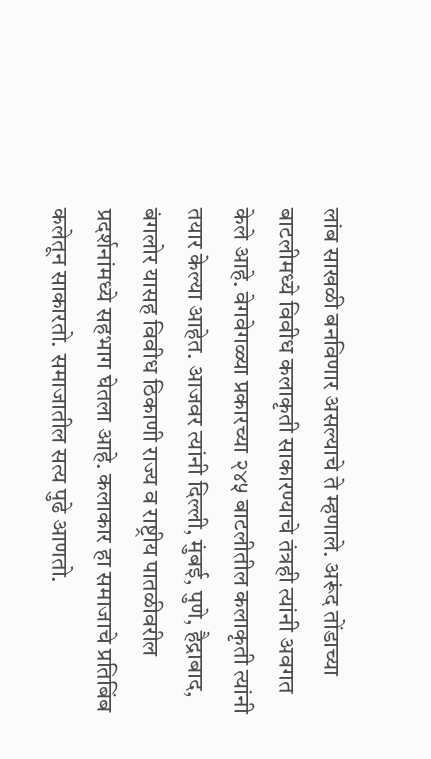लांब साखळी बनविणार असल्याचे ते म्हणाले. अरूंद तोंडाच्या बाटलीमध्ये विवीध कलाकृती साकारण्याचे तंत्रही त्यांनी अवगत केले आहे. वेगवेगळ्या प्रकारच्या २४५ बाटलीतील कलाकृती त्यांनी तयार केल्या आहेत. आजवर त्यांनी दिल्ली, मुंबई, पुणे, हैद्राबाद, बंगलोर यासह विवीध ठिकाणी राज्य व राष्ट्रीय पातळीवरील प्रदर्शनांमध्ये सहभाग घेतला आहे. कलाकार हा समाजाचे प्रतिबिंब कलेतून साकारतो. समाजातील सत्य पुढे आणतो.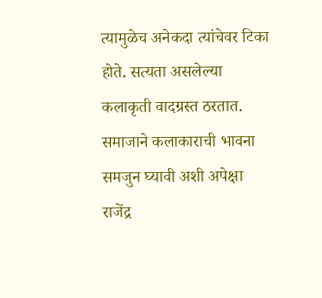त्यामुळेच अनेकदा त्यांचेवर टिका होते. सत्यता असलेल्या कलाकृती वादग्रस्त ठरतात. समाजाने कलाकाराची भावना समजुन घ्यावी अशी अपेक्षा राजेंद्र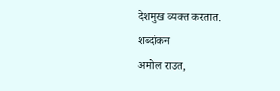देशमुख व्यक्त करतात.
शब्दांकन
अमोल राउत,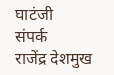घाटंजी
संपर्क
राजेंद्र देशमुख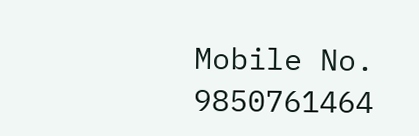Mobile No. 9850761464